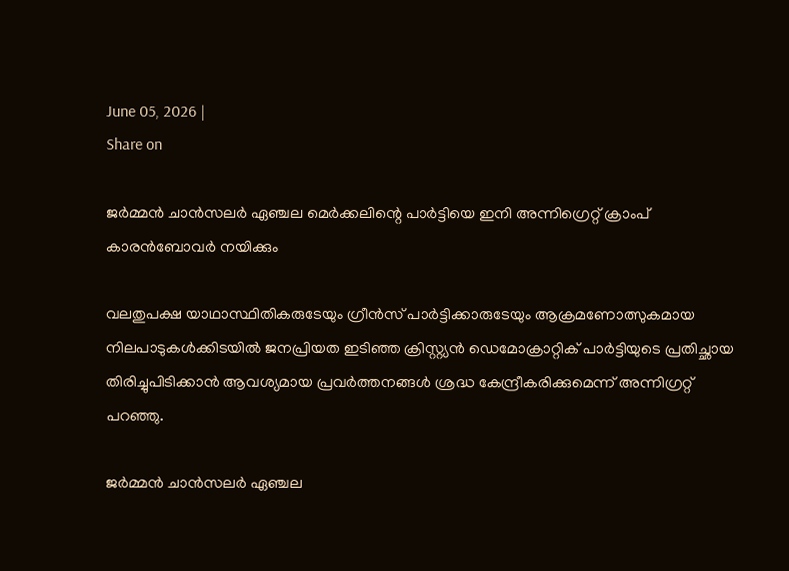June 05, 2026 |
Share on

ജര്‍മ്മന്‍ ചാന്‍സലര്‍ ഏഞ്ചല മെര്‍ക്കലിന്റെ പാര്‍ട്ടിയെ ഇനി അന്നിഗ്രെറ്റ് ക്രാംപ് കാരന്‍ബോവര്‍ നയിക്കും

വലതുപക്ഷ യാഥാസ്ഥിതികരുടേയും ഗ്രീന്‍സ് പാര്‍ട്ടിക്കാരുടേയും ആക്രമണോത്സുകമായ നിലപാടുകള്‍ക്കിടയില്‍ ജനപ്രിയത ഇടിഞ്ഞ ക്രിസ്റ്റ്യന്‍ ഡെമോക്രാറ്റിക് പാര്‍ട്ടിയുടെ പ്രതിച്ഛായ തിരിച്ചുപിടിക്കാന്‍ ആവശ്യമായ പ്രവര്‍ത്തനങ്ങള്‍ ശ്രദ്ധ കേന്ദ്രീകരിക്കുമെന്ന് അന്നിഗ്രറ്റ് പറഞ്ഞു.

ജര്‍മ്മന്‍ ചാന്‍സലര്‍ ഏഞ്ചല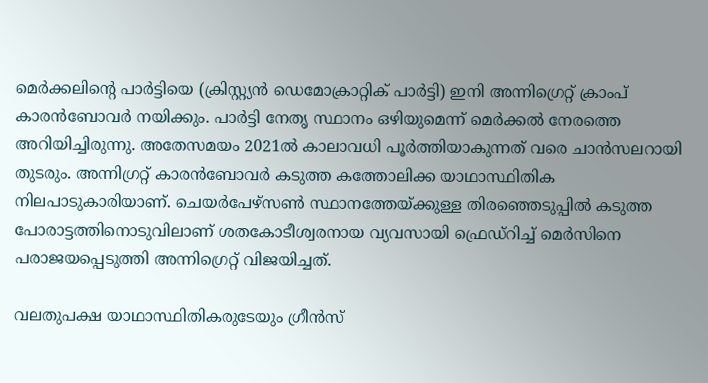മെര്‍ക്കലിന്റെ പാര്‍ട്ടിയെ (ക്രിസ്റ്റ്യന്‍ ഡെമോക്രാറ്റിക് പാര്‍ട്ടി) ഇനി അന്നിഗ്രെറ്റ് ക്രാംപ് കാരന്‍ബോവര്‍ നയിക്കും. പാര്‍ട്ടി നേതൃ സ്ഥാനം ഒഴിയുമെന്ന് മെര്‍ക്കല്‍ നേരത്തെ അറിയിച്ചിരുന്നു. അതേസമയം 2021ല്‍ കാലാവധി പൂര്‍ത്തിയാകുന്നത് വരെ ചാന്‍സലറായി തുടരും. അന്നിഗ്രറ്റ് കാരന്‍ബോവര്‍ കടുത്ത കത്തോലിക്ക യാഥാസ്ഥിതിക നിലപാടുകാരിയാണ്. ചെയര്‍പേഴ്‌സണ്‍ സ്ഥാനത്തേയ്ക്കുള്ള തിരഞ്ഞെടുപ്പില്‍ കടുത്ത പോരാട്ടത്തിനൊടുവിലാണ് ശതകോടീശ്വരനായ വ്യവസായി ഫ്രെഡ്‌റിച്ച് മെര്‍സിനെ പരാജയപ്പെടുത്തി അന്നിഗ്രെറ്റ് വിജയിച്ചത്.

വലതുപക്ഷ യാഥാസ്ഥിതികരുടേയും ഗ്രീന്‍സ്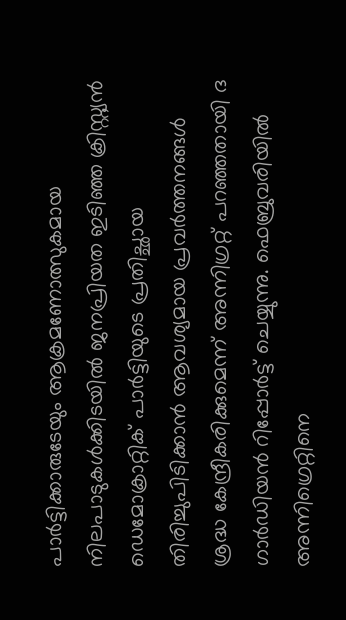പാര്‍ട്ടിക്കാരുടേയും ആക്രമണോത്സുകമായ നിലപാടുകള്‍ക്കിടയില്‍ ജനപ്രിയത ഇടിഞ്ഞ ക്രിസ്റ്റ്യന്‍ ഡെമോക്രാറ്റിക് പാര്‍ട്ടിയുടെ പ്രതിച്ഛായ തിരിച്ചുപിടിക്കാന്‍ ആവശ്യമായ പ്രവര്‍ത്തനങ്ങള്‍ ശ്രദ്ധ കേന്ദ്രീകരിക്കുമെന്ന് അന്നിഗ്രറ്റ് പറഞ്ഞതായി ദ ഗാര്‍ഡിയന്‍ റിപ്പോര്‍ട്ട് ചെയ്യുന്നു. ഫെബ്രുവരിയില്‍ അന്നിഗ്രെറ്റിനെ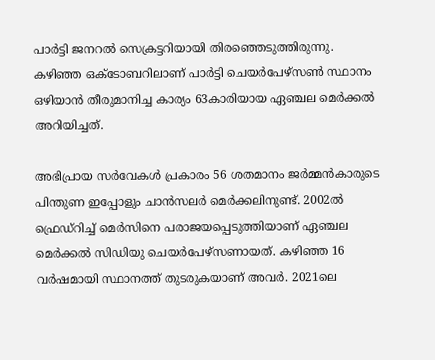പാര്‍ട്ടി ജനറല്‍ സെക്രട്ടറിയായി തിരഞ്ഞെടുത്തിരുന്നു. കഴിഞ്ഞ ഒക്ടോബറിലാണ് പാര്‍ട്ടി ചെയര്‍പേഴ്‌സണ്‍ സ്ഥാനം ഒഴിയാന്‍ തീരുമാനിച്ച കാര്യം 63കാരിയായ ഏഞ്ചല മെര്‍ക്കല്‍ അറിയിച്ചത്‌.

അഭിപ്രായ സര്‍വേകള്‍ പ്രകാരം 56 ശതമാനം ജര്‍മ്മന്‍കാരുടെ പിന്തുണ ഇപ്പോളും ചാന്‍സലര്‍ മെര്‍ക്കലിനുണ്ട്. 2002ല്‍ ഫ്രെഡ്‌റിച്ച് മെര്‍സിനെ പരാജയപ്പെടുത്തിയാണ് ഏഞ്ചല മെര്‍ക്കല്‍ സിഡിയു ചെയര്‍പേഴ്‌സണായത്. കഴിഞ്ഞ 16 വര്‍ഷമായി സ്ഥാനത്ത് തുടരുകയാണ് അവര്‍. 2021ലെ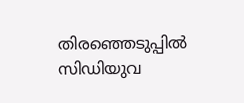തിരഞ്ഞെടുപ്പില്‍ സിഡിയുവ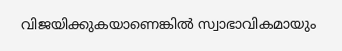വിജയിക്കുകയാണെങ്കില്‍ സ്വാഭാവികമായും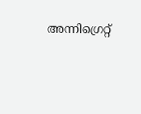അന്നിഗ്രെറ്റ്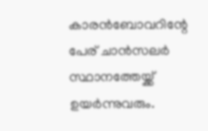കാരന്‍ബോവറിന്റേ പേര് ചാന്‍സലര്‍ സ്ഥാനത്തേയ്ക്ക് ഉയര്‍ന്നുവരും.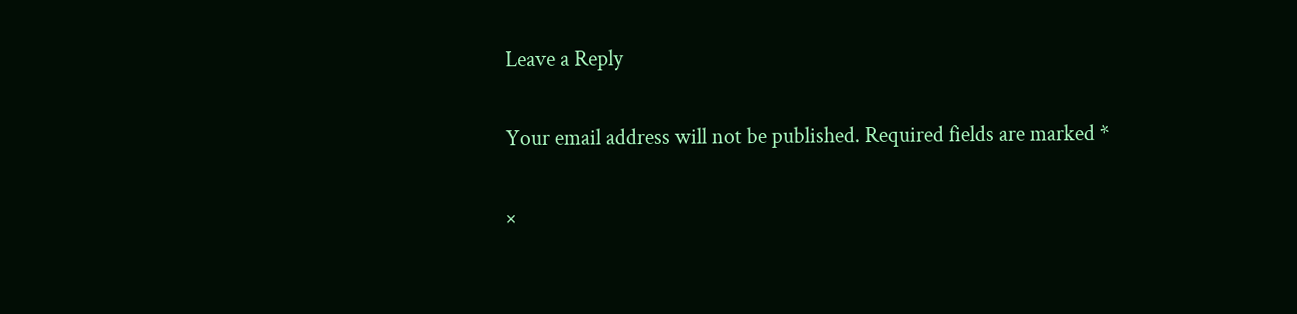Leave a Reply

Your email address will not be published. Required fields are marked *

×